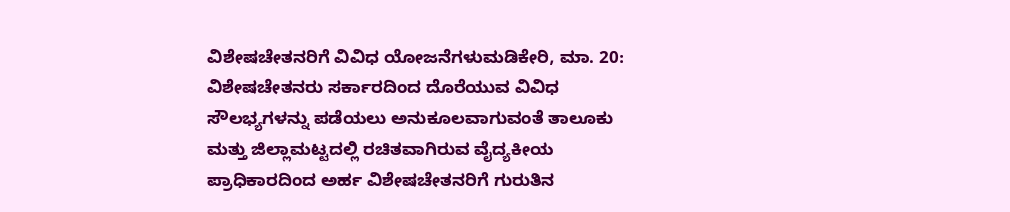ವಿಶೇಷಚೇತನರಿಗೆ ವಿವಿಧ ಯೋಜನೆಗಳುಮಡಿಕೇರಿ, ಮಾ. 20: ವಿಶೇಷಚೇತನರು ಸರ್ಕಾರದಿಂದ ದೊರೆಯುವ ವಿವಿಧ ಸೌಲಭ್ಯಗಳನ್ನು ಪಡೆಯಲು ಅನುಕೂಲವಾಗುವಂತೆ ತಾಲೂಕು ಮತ್ತು ಜಿಲ್ಲಾಮಟ್ಟದಲ್ಲಿ ರಚಿತವಾಗಿರುವ ವೈದ್ಯಕೀಯ ಪ್ರಾಧಿಕಾರದಿಂದ ಅರ್ಹ ವಿಶೇಷಚೇತನರಿಗೆ ಗುರುತಿನ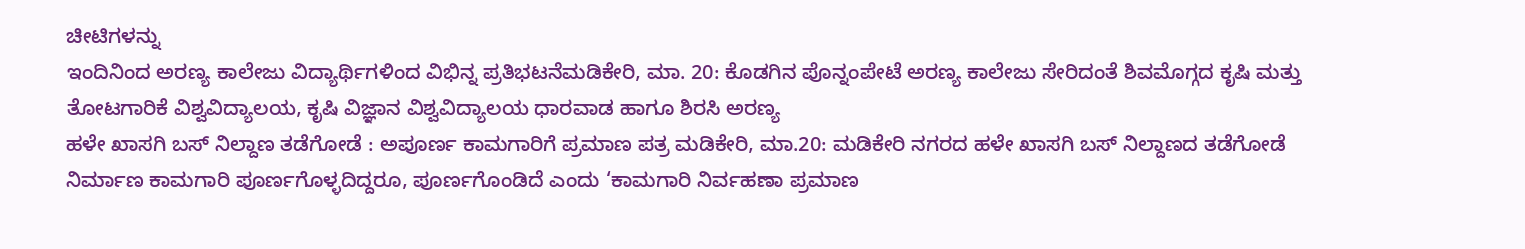ಚೀಟಿಗಳನ್ನು
ಇಂದಿನಿಂದ ಅರಣ್ಯ ಕಾಲೇಜು ವಿದ್ಯಾರ್ಥಿಗಳಿಂದ ವಿಭಿನ್ನ ಪ್ರತಿಭಟನೆಮಡಿಕೇರಿ, ಮಾ. 20: ಕೊಡಗಿನ ಪೊನ್ನಂಪೇಟೆ ಅರಣ್ಯ ಕಾಲೇಜು ಸೇರಿದಂತೆ ಶಿವಮೊಗ್ಗದ ಕೃಷಿ ಮತ್ತು ತೋಟಗಾರಿಕೆ ವಿಶ್ವವಿದ್ಯಾಲಯ, ಕೃಷಿ ವಿಜ್ಞಾನ ವಿಶ್ವವಿದ್ಯಾಲಯ ಧಾರವಾಡ ಹಾಗೂ ಶಿರಸಿ ಅರಣ್ಯ
ಹಳೇ ಖಾಸಗಿ ಬಸ್ ನಿಲ್ದಾಣ ತಡೆಗೋಡೆ : ಅಪೂರ್ಣ ಕಾಮಗಾರಿಗೆ ಪ್ರಮಾಣ ಪತ್ರ ಮಡಿಕೇರಿ, ಮಾ.20: ಮಡಿಕೇರಿ ನಗರದ ಹಳೇ ಖಾಸಗಿ ಬಸ್ ನಿಲ್ದಾಣದ ತಡೆಗೋಡೆ ನಿರ್ಮಾಣ ಕಾಮಗಾರಿ ಪೂರ್ಣಗೊಳ್ಳದಿದ್ದರೂ, ಪೂರ್ಣಗೊಂಡಿದೆ ಎಂದು ‘ಕಾಮಗಾರಿ ನಿರ್ವಹಣಾ ಪ್ರಮಾಣ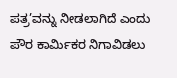ಪತ್ರ’ವನ್ನು ನೀಡಲಾಗಿದೆ ಎಂದು
ಪೌರ ಕಾರ್ಮಿಕರ ನಿಗಾವಿಡಲು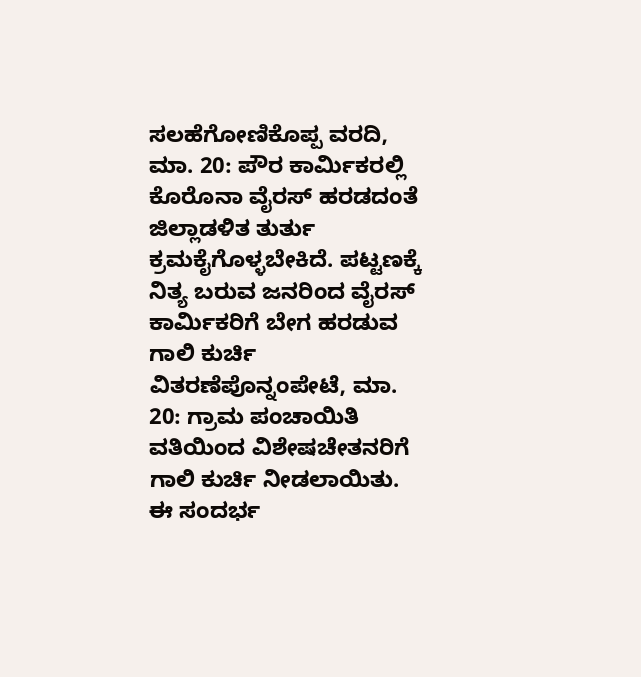ಸಲಹೆಗೋಣಿಕೊಪ್ಪ ವರದಿ, ಮಾ. 20: ಪೌರ ಕಾರ್ಮಿಕರಲ್ಲಿ ಕೊರೊನಾ ವೈರಸ್ ಹರಡದಂತೆ ಜಿಲ್ಲಾಡಳಿತ ತುರ್ತು ಕ್ರಮಕೈಗೊಳ್ಳಬೇಕಿದೆ. ಪಟ್ಟಣಕ್ಕೆ ನಿತ್ಯ ಬರುವ ಜನರಿಂದ ವೈರಸ್ ಕಾರ್ಮಿಕರಿಗೆ ಬೇಗ ಹರಡುವ
ಗಾಲಿ ಕುರ್ಚಿ ವಿತರಣೆಪೊನ್ನಂಪೇಟೆ, ಮಾ. 20: ಗ್ರಾಮ ಪಂಚಾಯಿತಿ ವತಿಯಿಂದ ವಿಶೇಷಚೇತನರಿಗೆ ಗಾಲಿ ಕುರ್ಚಿ ನೀಡಲಾಯಿತು. ಈ ಸಂದರ್ಭ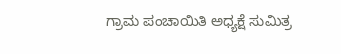ಗ್ರಾಮ ಪಂಚಾಯಿತಿ ಅಧ್ಯಕ್ಷೆ ಸುಮಿತ್ರ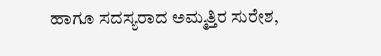ಹಾಗೂ ಸದಸ್ಯರಾದ ಅಮ್ಮತ್ತಿರ ಸುರೇಶ,